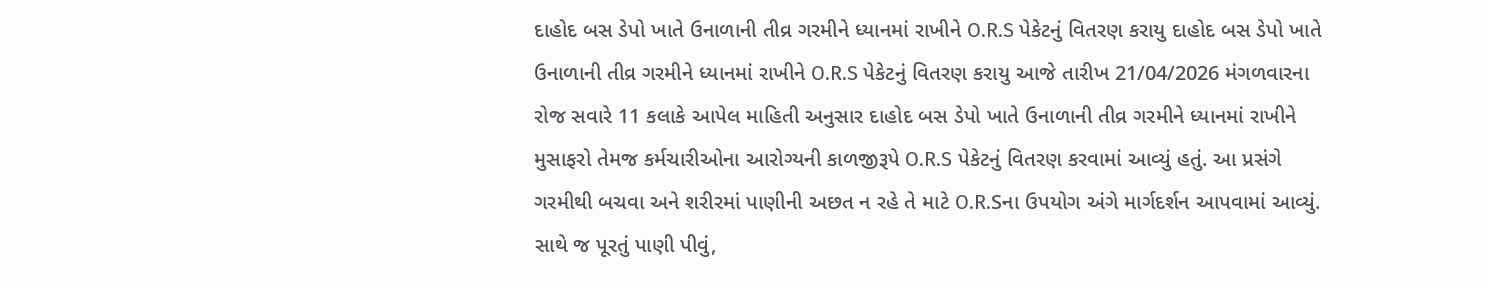દાહોદ બસ ડેપો ખાતે ઉનાળાની તીવ્ર ગરમીને ધ્યાનમાં રાખીને O.R.S પેકેટનું વિતરણ કરાયુ દાહોદ બસ ડેપો ખાતે ઉનાળાની તીવ્ર ગરમીને ધ્યાનમાં રાખીને O.R.S પેકેટનું વિતરણ કરાયુ આજે તારીખ 21/04/2026 મંગળવારના રોજ સવારે 11 કલાકે આપેલ માહિતી અનુસાર દાહોદ બસ ડેપો ખાતે ઉનાળાની તીવ્ર ગરમીને ધ્યાનમાં રાખીને મુસાફરો તેમજ કર્મચારીઓના આરોગ્યની કાળજીરૂપે O.R.S પેકેટનું વિતરણ કરવામાં આવ્યું હતું. આ પ્રસંગે ગરમીથી બચવા અને શરીરમાં પાણીની અછત ન રહે તે માટે O.R.Sના ઉપયોગ અંગે માર્ગદર્શન આપવામાં આવ્યું. સાથે જ પૂરતું પાણી પીવું,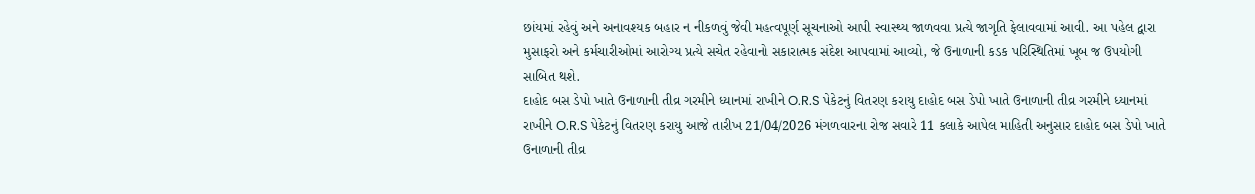છાંયમાં રહેવું અને અનાવશ્યક બહાર ન નીકળવું જેવી મહત્વપૂર્ણ સૂચનાઓ આપી સ્વાસ્થ્ય જાળવવા પ્રત્યે જાગૃતિ ફેલાવવામાં આવી. આ પહેલ દ્વારા મુસાફરો અને કર્મચારીઓમાં આરોગ્ય પ્રત્યે સચેત રહેવાનો સકારાત્મક સંદેશ આપવામાં આવ્યો, જે ઉનાળાની કડક પરિસ્થિતિમાં ખૂબ જ ઉપયોગી સાબિત થશે.
દાહોદ બસ ડેપો ખાતે ઉનાળાની તીવ્ર ગરમીને ધ્યાનમાં રાખીને O.R.S પેકેટનું વિતરણ કરાયુ દાહોદ બસ ડેપો ખાતે ઉનાળાની તીવ્ર ગરમીને ધ્યાનમાં રાખીને O.R.S પેકેટનું વિતરણ કરાયુ આજે તારીખ 21/04/2026 મંગળવારના રોજ સવારે 11 કલાકે આપેલ માહિતી અનુસાર દાહોદ બસ ડેપો ખાતે ઉનાળાની તીવ્ર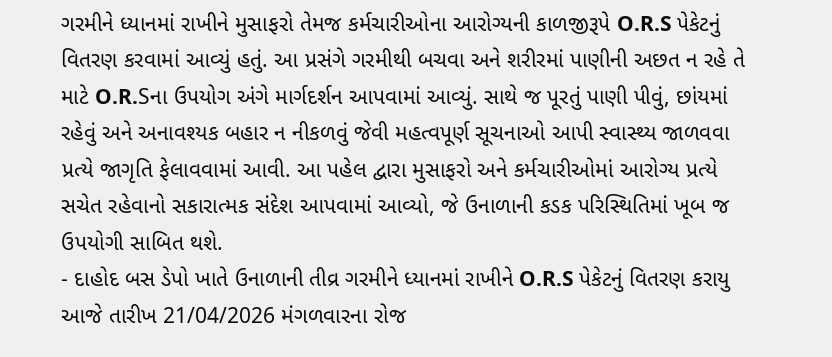ગરમીને ધ્યાનમાં રાખીને મુસાફરો તેમજ કર્મચારીઓના આરોગ્યની કાળજીરૂપે O.R.S પેકેટનું વિતરણ કરવામાં આવ્યું હતું. આ પ્રસંગે ગરમીથી બચવા અને શરીરમાં પાણીની અછત ન રહે તે માટે O.R.Sના ઉપયોગ અંગે માર્ગદર્શન આપવામાં આવ્યું. સાથે જ પૂરતું પાણી પીવું, છાંયમાં રહેવું અને અનાવશ્યક બહાર ન નીકળવું જેવી મહત્વપૂર્ણ સૂચનાઓ આપી સ્વાસ્થ્ય જાળવવા પ્રત્યે જાગૃતિ ફેલાવવામાં આવી. આ પહેલ દ્વારા મુસાફરો અને કર્મચારીઓમાં આરોગ્ય પ્રત્યે સચેત રહેવાનો સકારાત્મક સંદેશ આપવામાં આવ્યો, જે ઉનાળાની કડક પરિસ્થિતિમાં ખૂબ જ ઉપયોગી સાબિત થશે.
- દાહોદ બસ ડેપો ખાતે ઉનાળાની તીવ્ર ગરમીને ધ્યાનમાં રાખીને O.R.S પેકેટનું વિતરણ કરાયુ આજે તારીખ 21/04/2026 મંગળવારના રોજ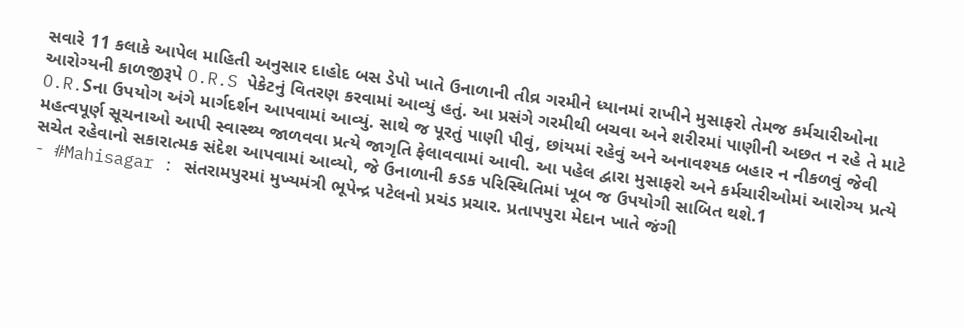સવારે 11 કલાકે આપેલ માહિતી અનુસાર દાહોદ બસ ડેપો ખાતે ઉનાળાની તીવ્ર ગરમીને ધ્યાનમાં રાખીને મુસાફરો તેમજ કર્મચારીઓના આરોગ્યની કાળજીરૂપે O.R.S પેકેટનું વિતરણ કરવામાં આવ્યું હતું. આ પ્રસંગે ગરમીથી બચવા અને શરીરમાં પાણીની અછત ન રહે તે માટે O.R.Sના ઉપયોગ અંગે માર્ગદર્શન આપવામાં આવ્યું. સાથે જ પૂરતું પાણી પીવું, છાંયમાં રહેવું અને અનાવશ્યક બહાર ન નીકળવું જેવી મહત્વપૂર્ણ સૂચનાઓ આપી સ્વાસ્થ્ય જાળવવા પ્રત્યે જાગૃતિ ફેલાવવામાં આવી. આ પહેલ દ્વારા મુસાફરો અને કર્મચારીઓમાં આરોગ્ય પ્રત્યે સચેત રહેવાનો સકારાત્મક સંદેશ આપવામાં આવ્યો, જે ઉનાળાની કડક પરિસ્થિતિમાં ખૂબ જ ઉપયોગી સાબિત થશે.1
- #Mahisagar : સંતરામપુરમાં મુખ્યમંત્રી ભૂપેન્દ્ર પટેલનો પ્રચંડ પ્રચાર. પ્રતાપપુરા મેદાન ખાતે જંગી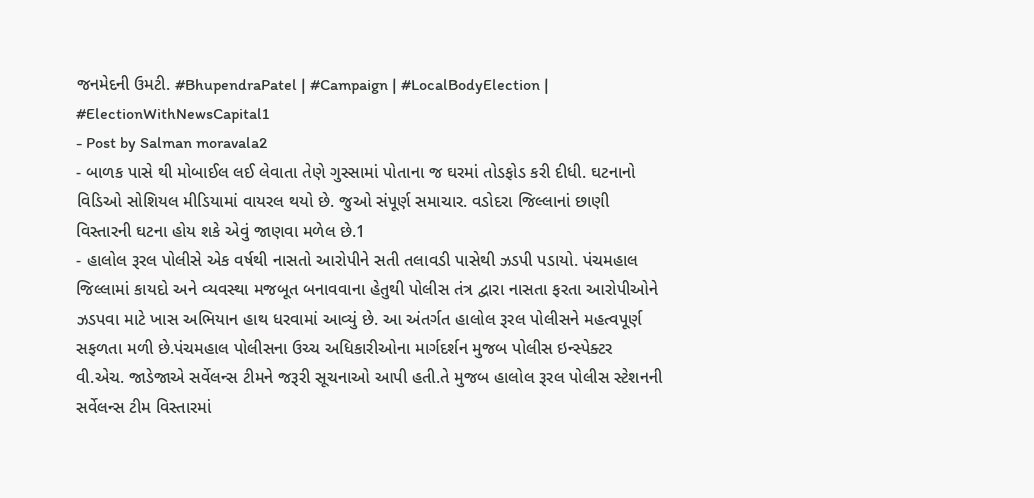જનમેદની ઉમટી. #BhupendraPatel | #Campaign | #LocalBodyElection | #ElectionWithNewsCapital1
- Post by Salman moravala2
- બાળક પાસે થી મોબાઈલ લઈ લેવાતા તેણે ગુસ્સામાં પોતાના જ ઘરમાં તોડફોડ કરી દીધી. ઘટનાનો વિડિઓ સોશિયલ મીડિયામાં વાયરલ થયો છે. જુઓ સંપૂર્ણ સમાચાર. વડોદરા જિલ્લાનાં છાણી વિસ્તારની ઘટના હોય શકે એવું જાણવા મળેલ છે.1
- હાલોલ રૂરલ પોલીસે એક વર્ષથી નાસતો આરોપીને સતી તલાવડી પાસેથી ઝડપી પડાયો. પંચમહાલ જિલ્લામાં કાયદો અને વ્યવસ્થા મજબૂત બનાવવાના હેતુથી પોલીસ તંત્ર દ્વારા નાસતા ફરતા આરોપીઓને ઝડપવા માટે ખાસ અભિયાન હાથ ધરવામાં આવ્યું છે. આ અંતર્ગત હાલોલ રૂરલ પોલીસને મહત્વપૂર્ણ સફળતા મળી છે.પંચમહાલ પોલીસના ઉચ્ચ અધિકારીઓના માર્ગદર્શન મુજબ પોલીસ ઇન્સ્પેક્ટર વી.એચ. જાડેજાએ સર્વેલન્સ ટીમને જરૂરી સૂચનાઓ આપી હતી.તે મુજબ હાલોલ રૂરલ પોલીસ સ્ટેશનની સર્વેલન્સ ટીમ વિસ્તારમાં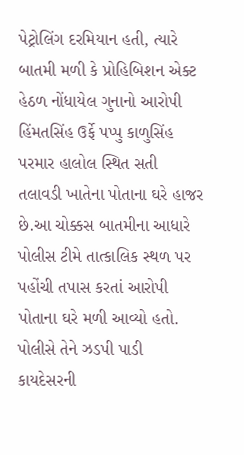પેટ્રોલિંગ દરમિયાન હતી, ત્યારે બાતમી મળી કે પ્રોહિબિશન એક્ટ હેઠળ નોંધાયેલ ગુનાનો આરોપી હિંમતસિંહ ઉર્ફે પપ્પુ કાળુસિંહ પરમાર હાલોલ સ્થિત સતી તલાવડી ખાતેના પોતાના ઘરે હાજર છે.આ ચોક્કસ બાતમીના આધારે પોલીસ ટીમે તાત્કાલિક સ્થળ પર પહોંચી તપાસ કરતાં આરોપી પોતાના ઘરે મળી આવ્યો હતો. પોલીસે તેને ઝડપી પાડી કાયદેસરની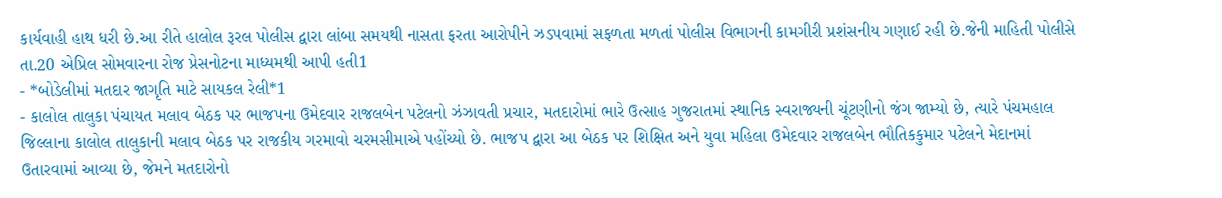કાર્યવાહી હાથ ધરી છે.આ રીતે હાલોલ રૂરલ પોલીસ દ્વારા લાંબા સમયથી નાસતા ફરતા આરોપીને ઝડપવામાં સફળતા મળતાં પોલીસ વિભાગની કામગીરી પ્રશંસનીય ગણાઈ રહી છે.જેની માહિતી પોલીસે તા.20 એપ્રિલ સોમવારના રોજ પ્રેસનોટના માધ્યમથી આપી હતી1
- *બોડેલીમાં મતદાર જાગૃતિ માટે સાયકલ રેલી*1
- કાલોલ તાલુકા પંચાયત મલાવ બેઠક પર ભાજપના ઉમેદવાર રાજલબેન પટેલનો ઝંઝાવતી પ્રચાર, મતદારોમાં ભારે ઉત્સાહ ગુજરાતમાં સ્થાનિક સ્વરાજ્યની ચૂંટણીનો જંગ જામ્યો છે, ત્યારે પંચમહાલ જિલ્લાના કાલોલ તાલુકાની મલાવ બેઠક પર રાજકીય ગરમાવો ચરમસીમાએ પહોંચ્યો છે. ભાજપ દ્વારા આ બેઠક પર શિક્ષિત અને યુવા મહિલા ઉમેદવાર રાજલબેન ભૌતિકકુમાર પટેલને મેદાનમાં ઉતારવામાં આવ્યા છે, જેમને મતદારોનો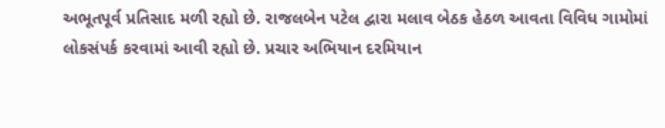અભૂતપૂર્વ પ્રતિસાદ મળી રહ્યો છે. રાજલબેન પટેલ દ્વારા મલાવ બેઠક હેઠળ આવતા વિવિધ ગામોમાં લોકસંપર્ક કરવામાં આવી રહ્યો છે. પ્રચાર અભિયાન દરમિયાન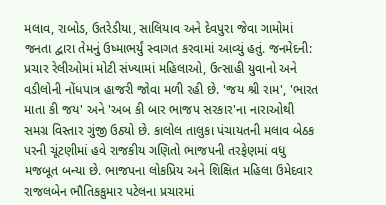મલાવ, રાબોડ, ઉતરેડીયા, સાલિયાવ અને દેવપુરા જેવા ગામોમાં જનતા દ્વારા તેમનું ઉષ્માભર્યું સ્વાગત કરવામાં આવ્યું હતું. જનમેદની: પ્રચાર રેલીઓમાં મોટી સંખ્યામાં મહિલાઓ, ઉત્સાહી યુવાનો અને વડીલોની નોંધપાત્ર હાજરી જોવા મળી રહી છે. 'જય શ્રી રામ', 'ભારત માતા કી જય' અને 'અબ કી બાર ભાજપ સરકાર'ના નારાઓથી સમગ્ર વિસ્તાર ગુંજી ઉઠ્યો છે. કાલોલ તાલુકા પંચાયતની મલાવ બેઠક પરની ચૂંટણીમાં હવે રાજકીય ગણિતો ભાજપની તરફેણમાં વધુ મજબૂત બન્યા છે. ભાજપના લોકપ્રિય અને શિક્ષિત મહિલા ઉમેદવાર રાજલબેન ભૌતિકકુમાર પટેલના પ્રચારમાં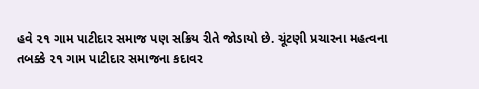હવે ૨૧ ગામ પાટીદાર સમાજ પણ સક્રિય રીતે જોડાયો છે. ચૂંટણી પ્રચારના મહત્વના તબક્કે ૨૧ ગામ પાટીદાર સમાજના કદાવર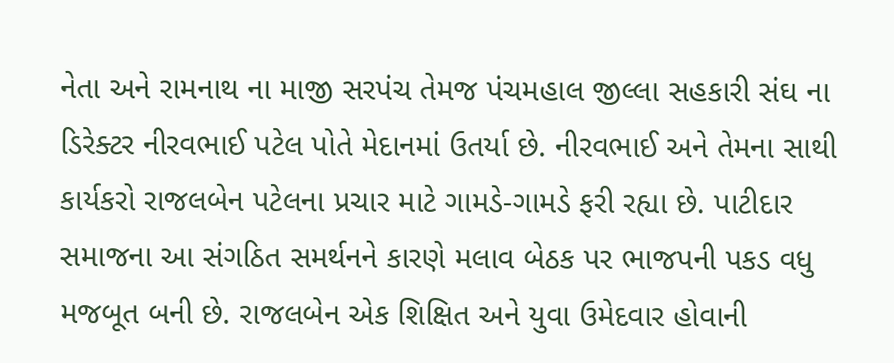નેતા અને રામનાથ ના માજી સરપંચ તેમજ પંચમહાલ જીલ્લા સહકારી સંઘ ના ડિરેક્ટર નીરવભાઈ પટેલ પોતે મેદાનમાં ઉતર્યા છે. નીરવભાઈ અને તેમના સાથી કાર્યકરો રાજલબેન પટેલના પ્રચાર માટે ગામડે-ગામડે ફરી રહ્યા છે. પાટીદાર સમાજના આ સંગઠિત સમર્થનને કારણે મલાવ બેઠક પર ભાજપની પકડ વધુ મજબૂત બની છે. રાજલબેન એક શિક્ષિત અને યુવા ઉમેદવાર હોવાની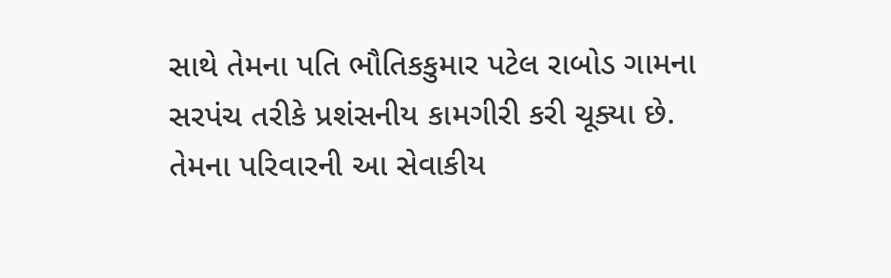સાથે તેમના પતિ ભૌતિકકુમાર પટેલ રાબોડ ગામના સરપંચ તરીકે પ્રશંસનીય કામગીરી કરી ચૂક્યા છે. તેમના પરિવારની આ સેવાકીય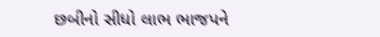છબીનો સીધો લાભ ભાજપને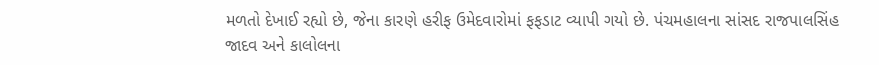મળતો દેખાઈ રહ્યો છે, જેના કારણે હરીફ ઉમેદવારોમાં ફફડાટ વ્યાપી ગયો છે. પંચમહાલના સાંસદ રાજપાલસિંહ જાદવ અને કાલોલના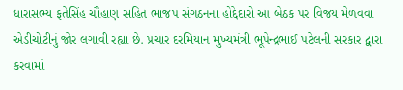ધારાસભ્ય ફતેસિંહ ચૌહાણ સહિત ભાજપ સંગઠનના હોદ્દેદારો આ બેઠક પર વિજય મેળવવા એડીચોટીનું જોર લગાવી રહ્યા છે. પ્રચાર દરમિયાન મુખ્યમંત્રી ભૂપેન્દ્રભાઈ પટેલની સરકાર દ્વારા કરવામાં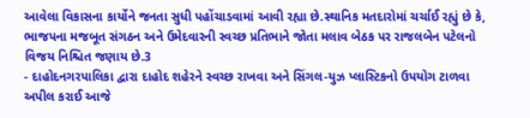આવેલા વિકાસના કાર્યોને જનતા સુધી પહોંચાડવામાં આવી રહ્યા છે.સ્થાનિક મતદારોમાં ચર્ચાઈ રહ્યું છે કે, ભાજપના મજબૂત સંગઠન અને ઉમેદવારની સ્વચ્છ પ્રતિભાને જોતા મલાવ બેઠક પર રાજલબેન પટેલનો વિજય નિશ્ચિત જણાય છે.3
- દાહોદનગરપાલિકા દ્વારા દાહોદ શહેરને સ્વચ્છ રાખવા અને સિંગલ-યુઝ પ્લાસ્ટિકનો ઉપયોગ ટાળવા અપીલ કરાઈ આજે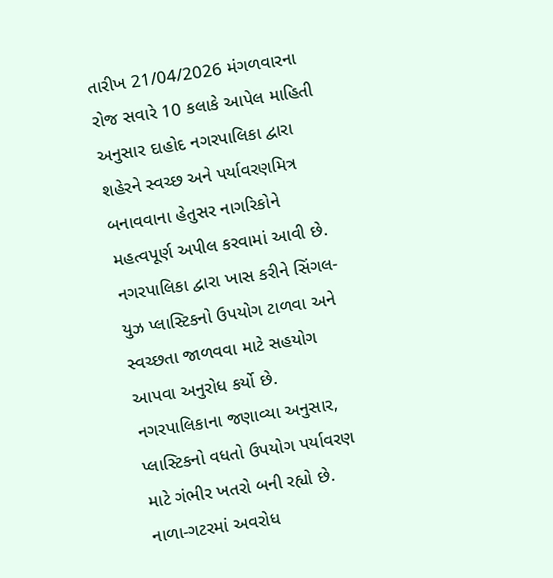તારીખ 21/04/2026 મંગળવારના રોજ સવારે 10 કલાકે આપેલ માહિતી અનુસાર દાહોદ નગરપાલિકા દ્વારા શહેરને સ્વચ્છ અને પર્યાવરણમિત્ર બનાવવાના હેતુસર નાગરિકોને મહત્વપૂર્ણ અપીલ કરવામાં આવી છે. નગરપાલિકા દ્વારા ખાસ કરીને સિંગલ-યુઝ પ્લાસ્ટિકનો ઉપયોગ ટાળવા અને સ્વચ્છતા જાળવવા માટે સહયોગ આપવા અનુરોધ કર્યો છે. નગરપાલિકાના જણાવ્યા અનુસાર, પ્લાસ્ટિકનો વધતો ઉપયોગ પર્યાવરણ માટે ગંભીર ખતરો બની રહ્યો છે. નાળા-ગટરમાં અવરોધ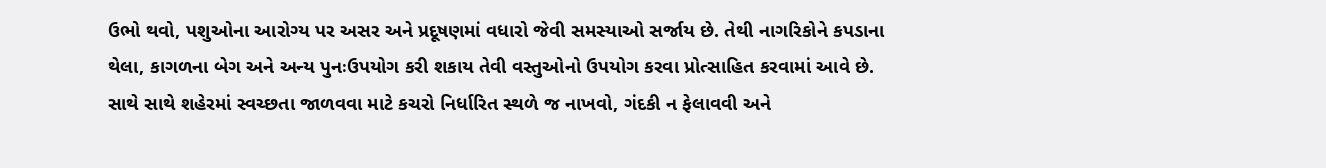ઉભો થવો, પશુઓના આરોગ્ય પર અસર અને પ્રદૂષણમાં વધારો જેવી સમસ્યાઓ સર્જાય છે. તેથી નાગરિકોને કપડાના થેલા, કાગળના બેગ અને અન્ય પુનઃઉપયોગ કરી શકાય તેવી વસ્તુઓનો ઉપયોગ કરવા પ્રોત્સાહિત કરવામાં આવે છે. સાથે સાથે શહેરમાં સ્વચ્છતા જાળવવા માટે કચરો નિર્ધારિત સ્થળે જ નાખવો, ગંદકી ન ફેલાવવી અને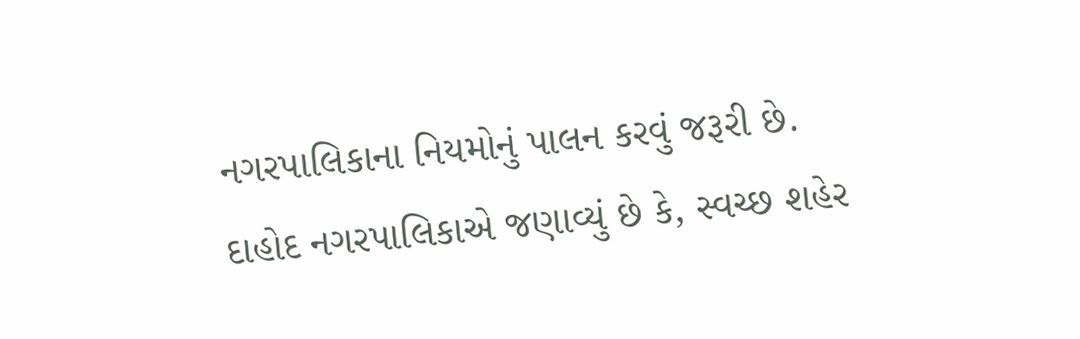નગરપાલિકાના નિયમોનું પાલન કરવું જરૂરી છે. દાહોદ નગરપાલિકાએ જણાવ્યું છે કે, સ્વચ્છ શહેર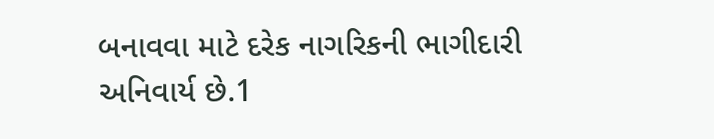બનાવવા માટે દરેક નાગરિકની ભાગીદારી અનિવાર્ય છે.1